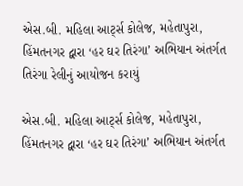એસ.બી. મહિલા આર્ટ્સ કોલેજ, મહેતાપુરા, હિંમતનગર દ્વારા ‘હર ઘર તિરંગા’ અભિયાન અંતર્ગત તિરંગા રેલીનું આયોજન કરાયું

એસ.બી. મહિલા આર્ટ્સ કોલેજ, મહેતાપુરા, હિંમતનગર દ્વારા ‘હર ઘર તિરંગા’ અભિયાન અંતર્ગત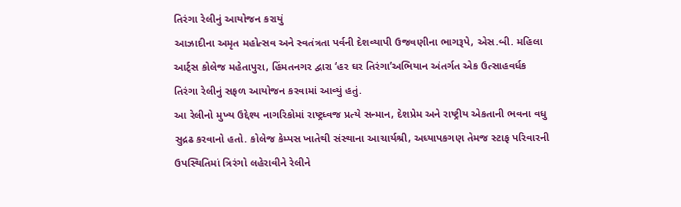તિરંગા રેલીનું આયોજન કરાયું
આઝાદીના અમૃત મહોત્સવ અને સ્વતંત્રતા પર્વની દેશવ્યાપી ઉજવણીના ભાગરૂપે, એસ.બી. મહિલા આર્ટ્સ કોલેજ મહેતાપુરા, હિંમતનગર દ્વારા ‘હર ઘર તિરંગા’અભિયાન અંતર્ગત એક ઉત્સાહવર્ધક તિરંગા રેલીનું સફળ આયોજન કરવામાં આવ્યું હતું.
આ રેલીનો મુખ્ય ઉદ્દેશ્ય નાગરિકોમાં રાષ્ટ્રધ્વજ પ્રત્યે સન્માન, દેશપ્રેમ અને રાષ્ટ્રીય એકતાની ભવના વધુ સુદ્રઢ કરવાનો હતો. કોલેજ કેમ્પસ ખાતેથી સંસ્થાના આચાર્યશ્રી, અધ્યાપકગણ તેમજ સ્ટાફ પરિવારની ઉપસ્થિતિમાં ત્રિરંગો લહેરાવીને રેલીને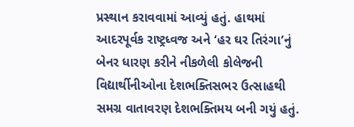પ્રસ્થાન કરાવવામાં આવ્યું હતું. હાથમાં આદરપૂર્વક રાષ્ટ્રધ્વજ અને ‘હર ઘર તિરંગા’નું બેનર ધારણ કરીને નીકળેલી કોલેજની વિદ્યાર્થીનીઓના દેશભક્તિસભર ઉત્સાહથી સમગ્ર વાતાવરણ દેશભક્તિમય બની ગયું હતું.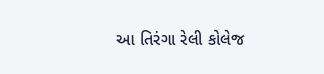આ તિરંગા રેલી કોલેજ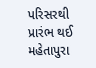પરિસરથી પ્રારંભ થઈ મહેતાપુરા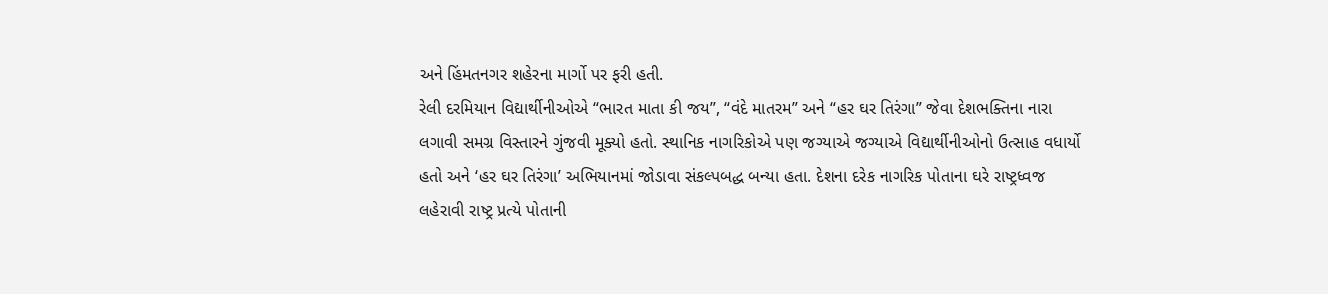અને હિંમતનગર શહેરના માર્ગો પર ફરી હતી.
રેલી દરમિયાન વિદ્યાર્થીનીઓએ “ભારત માતા કી જય”, “વંદે માતરમ” અને “હર ઘર તિરંગા” જેવા દેશભક્તિના નારા લગાવી સમગ્ર વિસ્તારને ગુંજવી મૂક્યો હતો. સ્થાનિક નાગરિકોએ પણ જગ્યાએ જગ્યાએ વિદ્યાર્થીનીઓનો ઉત્સાહ વધાર્યો હતો અને ‘હર ઘર તિરંગા’ અભિયાનમાં જોડાવા સંકલ્પબદ્ધ બન્યા હતા. દેશના દરેક નાગરિક પોતાના ઘરે રાષ્ટ્રધ્વજ લહેરાવી રાષ્ટ્ર પ્રત્યે પોતાની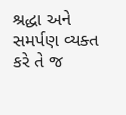શ્રદ્ધા અને સમર્પણ વ્યક્ત કરે તે જ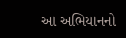આ અભિયાનનો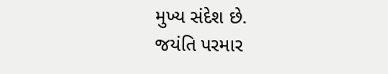મુખ્ય સંદેશ છે.
જયંતિ પરમાર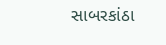સાબરકાંઠા